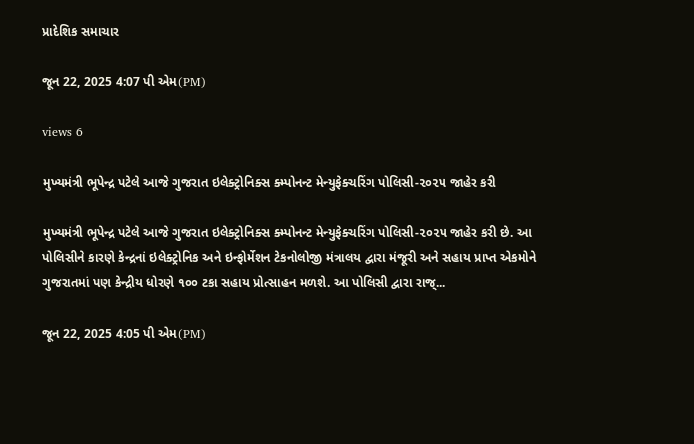પ્રાદેશિક સમાચાર

જૂન 22, 2025 4:07 પી એમ(PM)

views 6

મુખ્યમંત્રી ભૂપેન્દ્ર પટેલે આજે ગુજરાત ઇલેક્ટ્રોનિક્સ ક્મ્પોનન્ટ મેન્યુફેક્ચરિંગ પોલિસી-૨૦૨૫ જાહેર કરી

મુખ્યમંત્રી ભૂપેન્દ્ર પટેલે આજે ગુજરાત ઇલેક્ટ્રોનિક્સ ક્મ્પોનન્ટ મેન્યુફેક્ચરિંગ પોલિસી-૨૦૨૫ જાહેર કરી છે. આ પોલિસીને કારણે કેન્દ્રનાં ઇલેક્ટ્રોનિક અને ઇન્ફોર્મેશન ટેકનોલોજી મંત્રાલય દ્વારા મંજૂરી અને સહાય પ્રાપ્ત એકમોને ગુજરાતમાં પણ કેન્દ્રીય ધોરણે ૧૦૦ ટકા સહાય પ્રોત્સાહન મળશે. આ પોલિસી દ્વારા રાજ્...

જૂન 22, 2025 4:05 પી એમ(PM)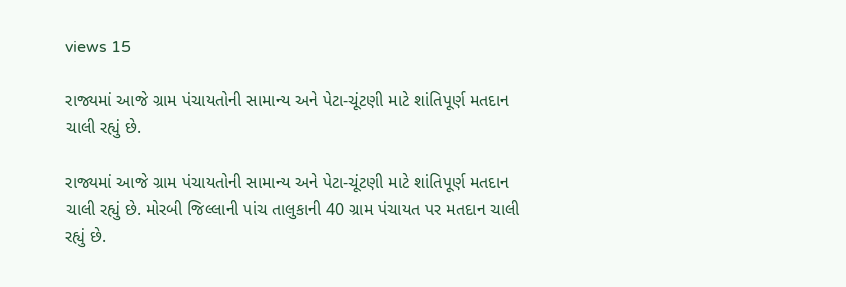views 15

રાજ્યમાં આજે ગ્રામ પંચાયતોની સામાન્ય અને પેટા-ચૂંટણી માટે શાંતિપૂર્ણ મતદાન ચાલી રહ્યું છે.

રાજ્યમાં આજે ગ્રામ પંચાયતોની સામાન્ય અને પેટા-ચૂંટણી માટે શાંતિપૂર્ણ મતદાન ચાલી રહ્યું છે. મોરબી જિલ્લાની પાંચ તાલુકાની 40 ગ્રામ પંચાયત પર મતદાન ચાલી રહ્યું છે.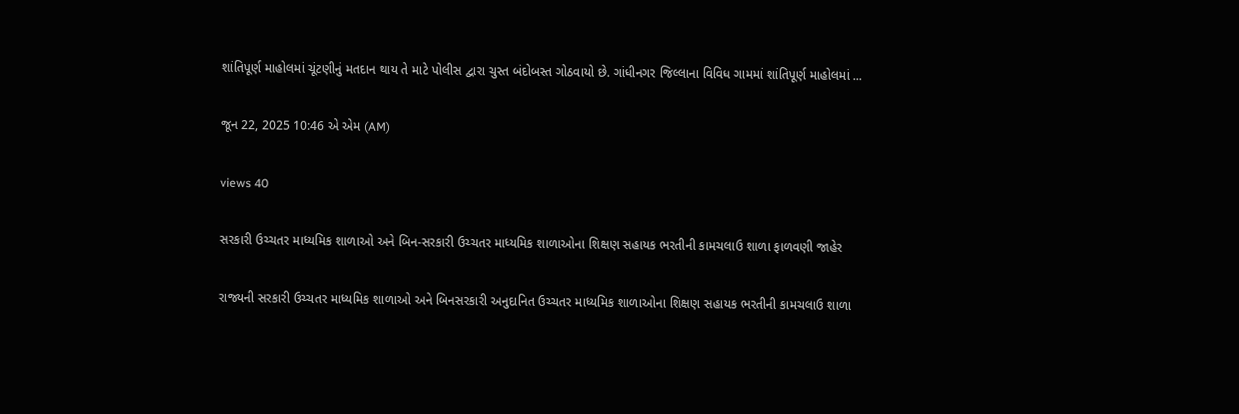શાંતિપૂર્ણ માહોલમાં ચૂંટણીનું મતદાન થાય તે માટે પોલીસ દ્વારા ચુસ્ત બંદોબસ્ત ગોઠવાયો છે. ગાંધીનગર જિલ્લાના વિવિધ ગામમાં શાંતિપૂર્ણ માહોલમાં ...

જૂન 22, 2025 10:46 એ એમ (AM)

views 40

સરકારી ઉચ્ચતર માધ્યમિક શાળાઓ અને બિન-સરકારી ઉચ્ચતર માધ્યમિક શાળાઓના શિક્ષણ સહાયક ભરતીની કામચલાઉ શાળા ફાળવણી જાહેર

રાજ્યની સરકારી ઉચ્ચતર માધ્યમિક શાળાઓ અને બિનસરકારી અનુદાનિત ઉચ્ચતર માધ્યમિક શાળાઓના શિક્ષણ સહાયક ભરતીની કામચલાઉ શાળા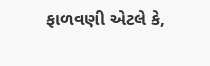ફાળવણી એટલે કે,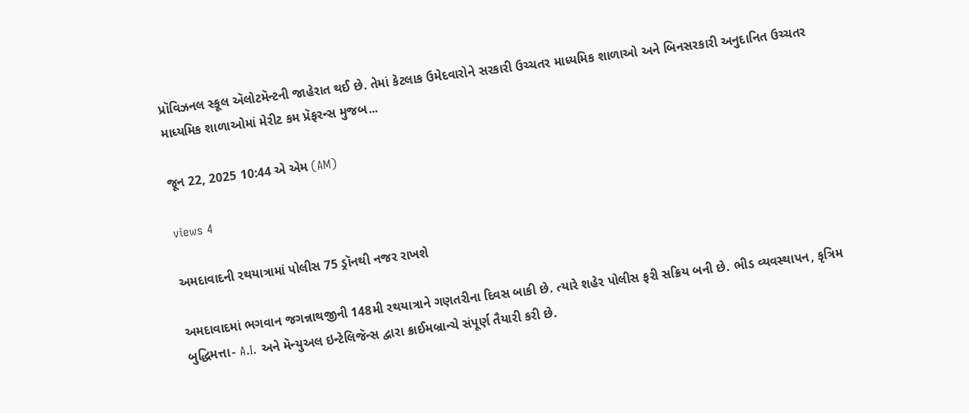પ્રૉવિઝનલ સ્કૂલ ઍલોટમૅન્ટની જાહેરાત થઈ છે. તેમાં કેટલાક ઉમેદવારોને સરકારી ઉચ્ચતર માધ્યમિક શાળાઓ અને બિનસરકારી અનુદાનિત ઉચ્ચતર માધ્યમિક શાળાઓમાં મેરીટ કમ પ્રૅફરન્સ મુજબ...

જૂન 22, 2025 10:44 એ એમ (AM)

views 4

અમદાવાદની રથયાત્રામાં પોલીસ 75 ડ્રૉનથી નજર રાખશે

અમદાવાદમાં ભગવાન જગન્નાથજીની 148મી રથયાત્રાને ગણતરીના દિવસ બાકી છે. ત્યારે શહેર પોલીસ ફરી સક્રિય બની છે. ભીડ વ્યવસ્થાપન, કૃત્રિમ બુદ્ધિમત્તા- A.I. અને મૅન્યુઅલ ઇન્ટેલિજૅન્સ દ્વારા ક્રાઈમબ્રાન્ચે સંપૂર્ણ તૈયારી કરી છે.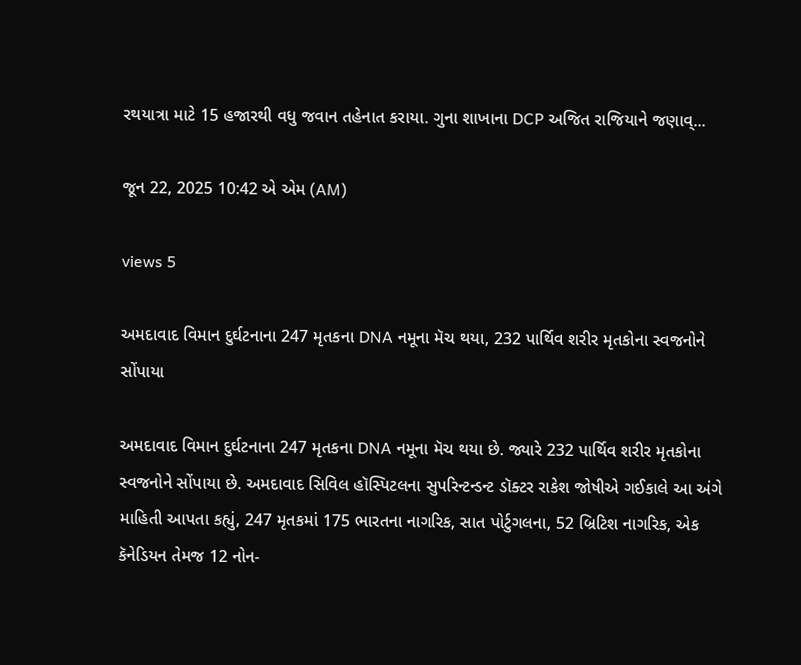રથયાત્રા માટે 15 હજારથી વધુ જવાન તહેનાત કરાયા. ગુના શાખાના DCP અજિત રાજિયાને જણાવ્...

જૂન 22, 2025 10:42 એ એમ (AM)

views 5

અમદાવાદ વિમાન દુર્ઘટનાના 247 મૃતકના DNA નમૂના મૅચ થયા, 232 પાર્થિવ શરીર મૃતકોના સ્વજનોને સોંપાયા

અમદાવાદ વિમાન દુર્ઘટનાના 247 મૃતકના DNA નમૂના મૅચ થયા છે. જ્યારે 232 પાર્થિવ શરીર મૃતકોના સ્વજનોને સોંપાયા છે. અમદાવાદ સિવિલ હૉસ્પિટલના સુપરિન્ટન્ડન્ટ ડૉક્ટર રાકેશ જોષીએ ગઈકાલે આ અંગે માહિતી આપતા કહ્યું, 247 મૃતકમાં 175 ભારતના નાગરિક, સાત પોર્ટુગલના, 52 બ્રિટિશ નાગરિક, એક કૅનેડિયન તેમજ 12 નોન-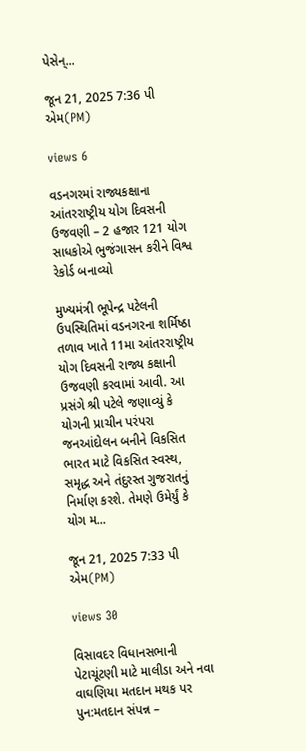પેસેન્...

જૂન 21, 2025 7:36 પી એમ(PM)

views 6

વડનગરમાં રાજ્યકક્ષાના આંતરરાષ્ટ્રીય યોગ દિવસની ઉજવણી – 2 હજાર 121 યોગ સાધકોએ ભુજંગાસન કરીને વિશ્વ રેકોર્ડ બનાવ્યો

મુખ્યમંત્રી ભૂપેન્દ્ર પટેલની ઉપસ્થિતિમાં વડનગરના શર્મિષ્ઠા તળાવ ખાતે 11મા આંતરરાષ્ટ્રીય યોગ દિવસની રાજ્ય કક્ષાની ઉજવણી કરવામાં આવી. આ પ્રસંગે શ્રી પટેલે જણાવ્યું કે યોગની પ્રાચીન પરંપરા જનઆંદોલન બનીને વિકસિત ભારત માટે વિકસિત સ્વસ્થ, સમૃદ્ધ અને તંદુરસ્ત ગુજરાતનું નિર્માણ કરશે. તેમણે ઉમેર્યું કે યોગ મ...

જૂન 21, 2025 7:33 પી એમ(PM)

views 30

વિસાવદર વિધાનસભાની પેટાચૂંટણી માટે માલીડા અને નવા વાઘણિયા મતદાન મથક પર પુન:મતદાન સંપન્ન –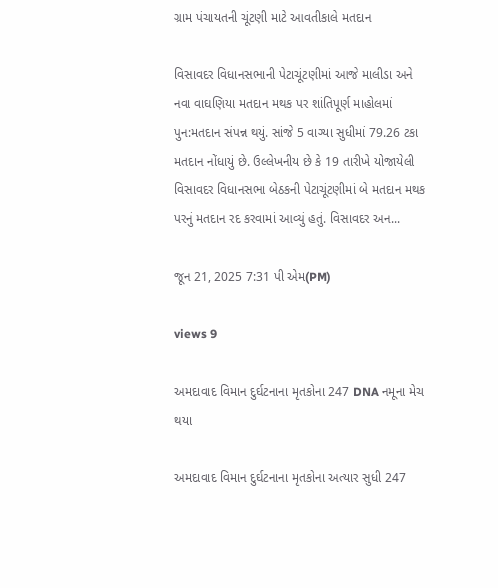ગ્રામ પંચાયતની ચૂંટણી માટે આવતીકાલે મતદાન

વિસાવદર વિધાનસભાની પેટાચૂંટણીમાં આજે માલીડા અને નવા વાઘણિયા મતદાન મથક પર શાંતિપૂર્ણ માહોલમાં પુન:મતદાન સંપન્ન થયું. સાંજે 5 વાગ્યા સુધીમાં 79.26 ટકા મતદાન નોંધાયું છે. ઉલ્લેખનીય છે કે 19 તારીખે યોજાયેલી વિસાવદર વિધાનસભા બેઠકની પેટાચૂંટણીમાં બે મતદાન મથક પરનું મતદાન રદ કરવામાં આવ્યું હતું. વિસાવદર અન...

જૂન 21, 2025 7:31 પી એમ(PM)

views 9

અમદાવાદ વિમાન દુર્ઘટનાના મૃતકોના 247 DNA નમૂના મેચ થયા

અમદાવાદ વિમાન દુર્ઘટનાના મૃતકોના અત્યાર સુધી 247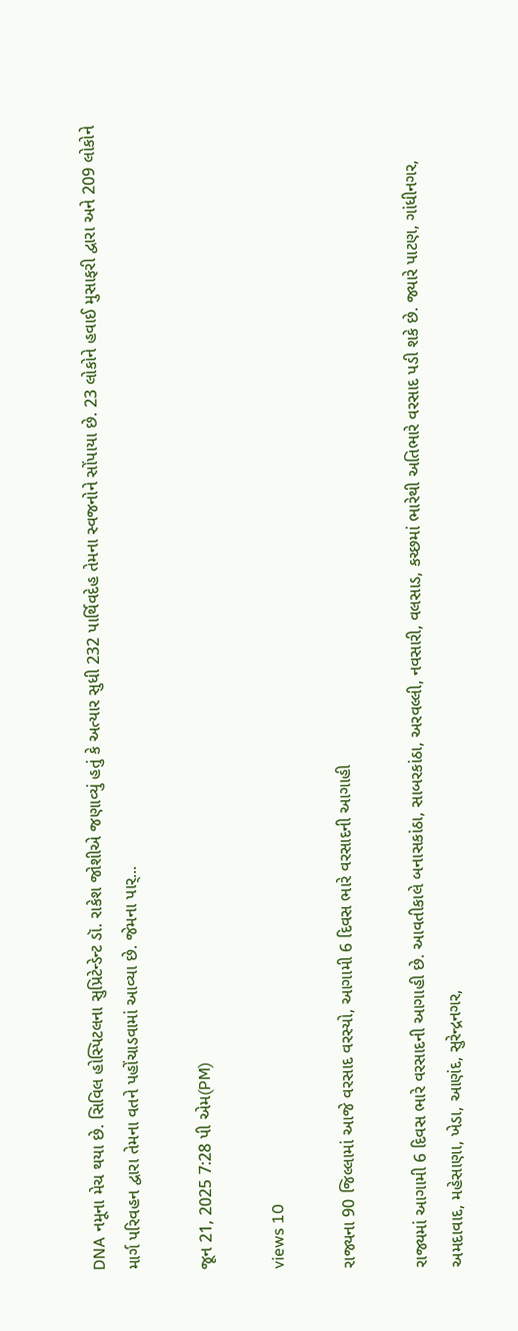DNA નમૂના મેચ થયા છે. સિવિલ હોસ્પિટલના સુપ્રિટેન્ડેન્ટ ડૉ. રાકેશ જોશીએ જણાવ્યું હતું કે અત્યાર સુધી 232 પાર્થિવદેહ તેમના સ્વજનોને સોંપાયા છે. 23 લોકોને હવાઈ મુસાફરી દ્વારા અને 209 લોકોને માર્ગ પરિવહન દ્વારા તેમના વતને પહોંચાડવામાં આવ્યા છે. જેમના પાર્...

જૂન 21, 2025 7:28 પી એમ(PM)

views 10

રાજ્યના 90 જિલ્લામાં આજે વરસાદ વરસ્યો, આગામી 6 દિવસ ભારે વરસાદની આગાહી

રાજ્યમાં આગામી 6 દિવસ ભારે વરસાદની આગાહી છે. આવતીકાલે બનાસકાંઠા, સાબરકાંઠા, અરવલ્લી, નવસારી, વલસાડ, કચ્છમાં ભારેથી અતિભારે વરસાદ પડી શકે છે. જ્યારે પાટણ, ગાંધીનગર, અમદાવાદ, મહેસાણા, ખેડા, આણંદ, સુરેન્દ્રનગર,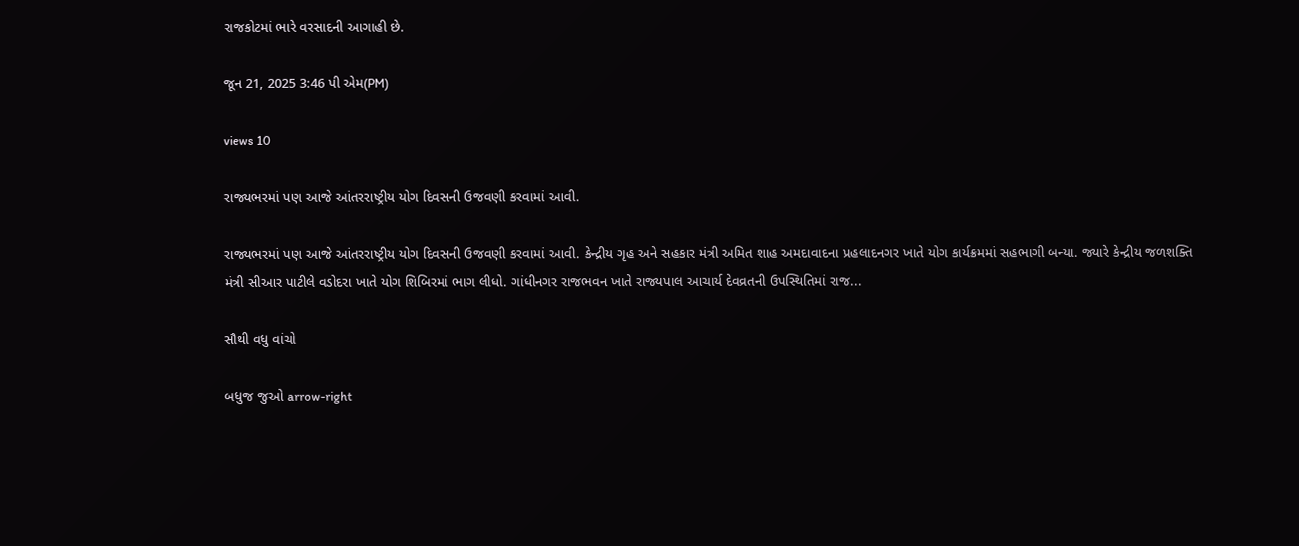રાજકોટમાં ભારે વરસાદની આગાહી છે.

જૂન 21, 2025 3:46 પી એમ(PM)

views 10

રાજ્યભરમાં પણ આજે આંતરરાષ્ટ્રીય યોગ દિવસની ઉજવણી કરવામાં આવી.

રાજ્યભરમાં પણ આજે આંતરરાષ્ટ્રીય યોગ દિવસની ઉજવણી કરવામાં આવી. કેન્દ્રીય ગૃહ અને સહકાર મંત્રી અમિત શાહ અમદાવાદના પ્રહલાદનગર ખાતે યોગ કાર્યક્રમમાં સહભાગી બન્યા. જ્યારે કેન્દ્રીય જળશક્તિ મંત્રી સીઆર પાટીલે વડોદરા ખાતે યોગ શિબિરમાં ભાગ લીધો. ગાંધીનગર રાજભવન ખાતે રાજ્યપાલ આચાર્ય દેવવ્રતની ઉપસ્થિતિમાં રાજ...

સૌથી વધુ વાંચો

બધુજ જુઓ arrow-right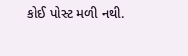કોઈ પોસ્ટ મળી નથી.